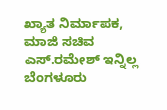ಖ್ಯಾತ ನಿರ್ಮಾಪಕ, ಮಾಜಿ ಸಚಿವ ಎಸ್.ರಮೇಶ್ ಇನ್ನಿಲ್ಲ
ಬೆಂಗಳೂರು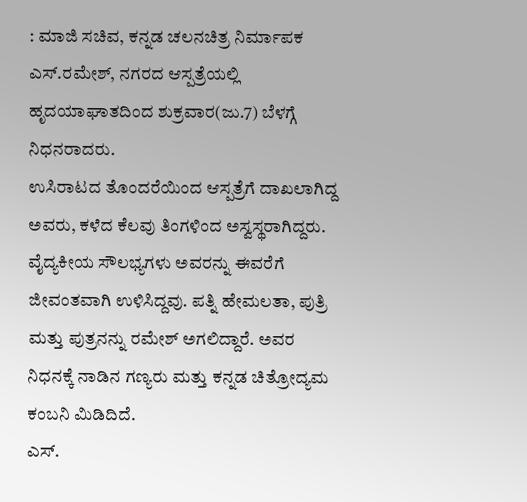: ಮಾಜಿ ಸಚಿವ, ಕನ್ನಡ ಚಲನಚಿತ್ರ ನಿರ್ಮಾಪಕ ಎಸ್.ರಮೇಶ್, ನಗರದ ಆಸ್ಪತ್ರೆಯಲ್ಲಿ ಹೃದಯಾಘಾತದಿಂದ ಶುಕ್ರವಾರ(ಜು.7) ಬೆಳಗ್ಗೆ ನಿಧನರಾದರು.
ಉಸಿರಾಟದ ತೊಂದರೆಯಿಂದ ಆಸ್ಪತ್ರೆಗೆ ದಾಖಲಾಗಿದ್ದ ಅವರು, ಕಳೆದ ಕೆಲವು ತಿಂಗಳಿಂದ ಅಸ್ವಸ್ಥರಾಗಿದ್ದರು. ವೈದ್ಯಕೀಯ ಸೌಲಭ್ಯಗಳು ಅವರನ್ನು ಈವರೆಗೆ ಜೀವಂತವಾಗಿ ಉಳಿಸಿದ್ದವು. ಪತ್ನಿ ಹೇಮಲತಾ, ಪುತ್ರಿ ಮತ್ತು ಪುತ್ರನನ್ನು ರಮೇಶ್ ಅಗಲಿದ್ದಾರೆ. ಅವರ ನಿಧನಕ್ಕೆ ನಾಡಿನ ಗಣ್ಯರು ಮತ್ತು ಕನ್ನಡ ಚಿತ್ರೋದ್ಯಮ ಕಂಬನಿ ಮಿಡಿದಿದೆ.
ಎಸ್.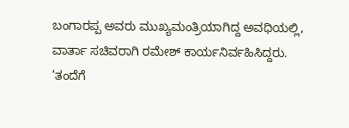ಬಂಗಾರಪ್ಪ ಅವರು ಮುಖ್ಯಮಂತ್ರಿಯಾಗಿದ್ದ ಅವಧಿಯಲ್ಲಿ, ವಾರ್ತಾ ಸಚಿವರಾಗಿ ರಮೇಶ್ ಕಾರ್ಯನಿರ್ವಹಿಸಿದ್ದರು.
‘ತಂದೆಗೆ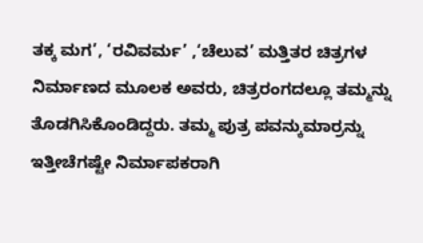ತಕ್ಕ ಮಗ’, ‘ರವಿವರ್ಮ’ ,‘ಚೆಲುವ’ ಮತ್ತಿತರ ಚಿತ್ರಗಳ ನಿರ್ಮಾಣದ ಮೂಲಕ ಅವರು, ಚಿತ್ರರಂಗದಲ್ಲೂ ತಮ್ಮನ್ನು ತೊಡಗಿಸಿಕೊಂಡಿದ್ದರು. ತಮ್ಮ ಪುತ್ರ ಪವನ್ಕುಮಾರ್ರನ್ನು ಇತ್ತೀಚೆಗಷ್ಟೇ ನಿರ್ಮಾಪಕರಾಗಿ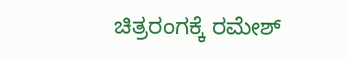ಚಿತ್ರರಂಗಕ್ಕೆ ರಮೇಶ್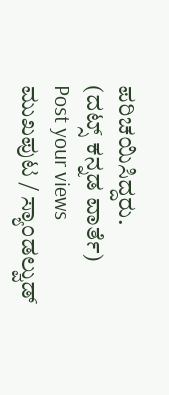ಪರಿಚಯಿಸಿದ್ದರು.
(ದಟ್ಸ್ ಕನ್ನಡ ವಾರ್ತೆ)
Post your views
ಮುಖಪುಟ / ಸ್ಯಾಂಡಲ್ವುಡ್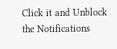Click it and Unblock the Notifications